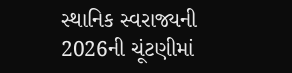સ્થાનિક સ્વરાજ્યની 2026ની ચૂંટણીમાં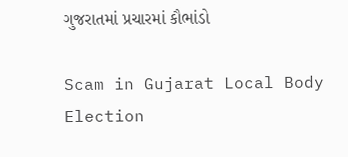ગુજરાતમાં પ્રચારમાં કૌભાંડો

Scam in Gujarat Local Body Election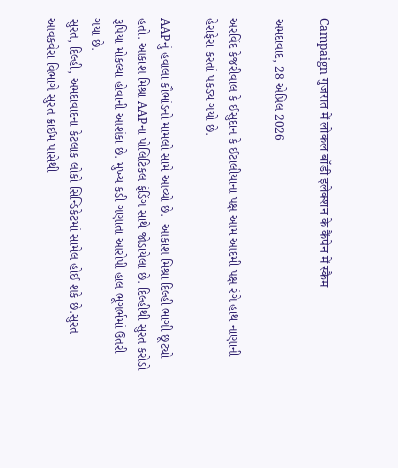Campaign गुजरात में लोकल बॉडी इलेक्शन के कैंपेन में स्कैम

અમદાવાદ, 28 એપ્રિલ 2026

અરવિંદ કેજરીવાલ કે ઈસુદાન કે ઈટાલીયાના પક્ષ આમ આદમી પક્ષ રંગે હાથ નાણાની હેરાફેરા કરતાં પકડ્ય ગયો છે.

AAPનું હવાલા કૌભાંડનો મામલો સામે આવ્યો છે.  આકાશ મિશ્રા દિલ્હી ભાગી છૂટ્યો હતો. આકાશ મિશ્રા AAPના પોલિટિકલ ફંડિંગ સાથે જોડાયેલા છે. દિલ્હીથી સુરત કરોડો રૂપિયા મોકલ્યા હોવાની આશંકા છે. મુખ્ય કડી ગણાતા આરોપી હાલ ભૂગર્ભમાં ઉતરી ગયા છે.
સુરત, દિલ્હી, અમદાવાદના કેટલાક લોકો સિન્ડિકેટમાં સામેલ હોઈ શકે છે.સુરત આવકવેરા વિભાગે સુરત ક્રાઈમ પાસેથી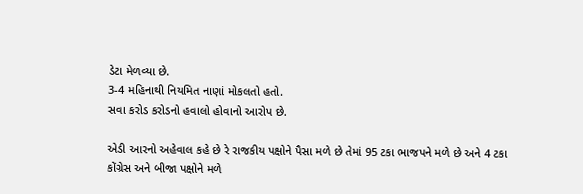ડેટા મેળવ્યા છે.
3-4 મહિનાથી નિયમિત નાણાં મોકલતો હતો.
સવા કરોડ કરોડનો હવાલો હોવાનો આરોપ છે.

એડી આરનો અહેવાલ કહે છે રે રાજકીય પક્ષોને પૈસા મળે છે તેમાં 95 ટકા ભાજપને મળે છે અને 4 ટકા કોંગ્રેસ અને બીજા પક્ષોને મળે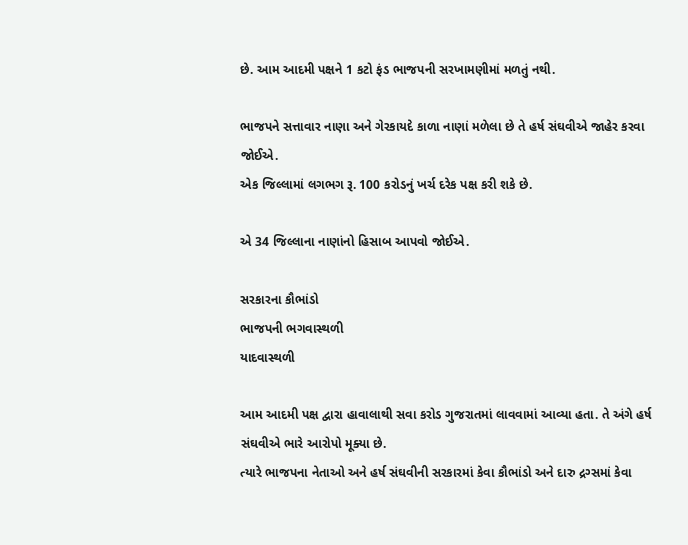છે. આમ આદમી પક્ષને 1 કટો ફંડ ભાજપની સરખામણીમાં મળતું નથી.

ભાજપને સત્તાવાર નાણા અને ગેરકાયદે કાળા નાણાં મળેલા છે તે હર્ષ સંઘવીએ જાહેર કરવા જોઈએ.
એક જિલ્લામાં લગભગ રૂ. 100 કરોડનું ખર્ચ દરેક પક્ષ કરી શકે છે.

એ 34 જિલ્લાના નાણાંનો હિસાબ આપવો જોઈએ.

સરકારના કૌભાંડો
ભાજપની ભગવાસ્થળી
યાદવાસ્થળી

આમ આદમી પક્ષ દ્વારા હાવાલાથી સવા કરોડ ગુજરાતમાં લાવવામાં આવ્યા હતા. તે અંગે હર્ષ સંઘવીએ ભારે આરોપો મૂક્યા છે.
ત્યારે ભાજપના નેતાઓ અને હર્ષ સંઘવીની સરકારમાં કેવા કૌભાંડો અને દારુ દ્રગ્સમાં કેવા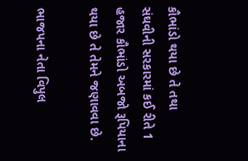કૌભાંડો થયા છે તે તથા સંઘવીની સરકારમાં કઈ રીતે 1 હજાર કૌભાંડો અબજો રૂપિયાના થયા છે તે તેમને જણાવવા છે.

ભાજપના નેતા વિપુલ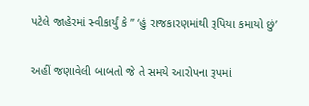પટેલે જાહેરમાં સ્વીકાર્યું કે ” ‘હું રાજકારણમાંથી રૂપિયા કમાયો છું’

અહીં જણાવેલી બાબતો જે તે સમયે આરોપના રૂપમાં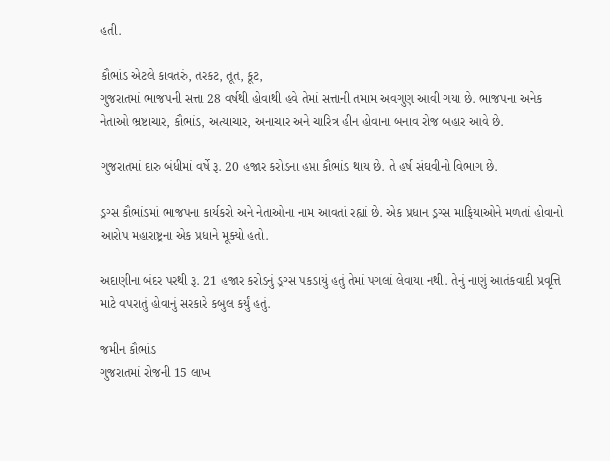હતી.

કૌભાંડ એટલે કાવતરું, તરકટ, તૂત, કૂટ,
ગુજરાતમાં ભાજપની સત્તા 28 વર્ષથી હોવાથી હવે તેમાં સત્તાની તમામ અવગુણ આવી ગયા છે. ભાજપના અનેક નેતાઓ ભ્રષ્ટાચાર, કૌભાંડ, અત્યાચાર, અનાચાર અને ચારિત્ર હીન હોવાના બનાવ રોજ બહાર આવે છે.

ગુજરાતમાં દારુ બંધીમાં વર્ષે રૂ. 20 હજાર કરોડના હપ્તા કૌભાંડ થાય છે. તે હર્ષ સંઘવીનો વિભાગ છે.

ડ્રગ્સ કૌભાંડમાં ભાજપના કાર્યકરો અને નેતાઓના નામ આવતાં રહ્યાં છે. એક પ્રધાન ડ્રગ્સ માફિયાઓને મળતાં હોવાનો આરોપ મહારાષ્ટ્રના એક પ્રધાને મૂક્યો હતો.

અદાણીના બંદર પરથી રૂ. 21 હજાર કરોડનું ડ્રગ્સ પકડાયું હતું તેમાં પગલાં લેવાયા નથી. તેનું નાણું આતંકવાદી પ્રવૃત્તિ માટે વપરાતું હોવાનું સરકારે કબુલ કર્યું હતું.

જમીન કૌભાંડ
ગુજરાતમાં રોજની 15 લાખ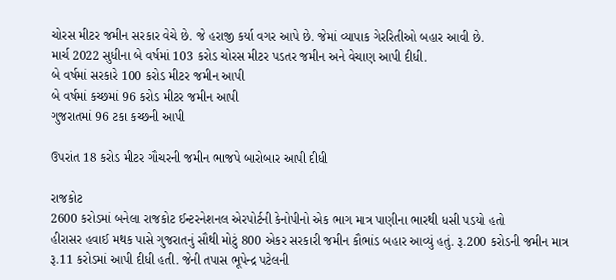ચોરસ મીટર જમીન સરકાર વેચે છે. જે હરાજી કર્યા વગર આપે છે. જેમાં વ્યાપાક ગેરરિતીઓ બહાર આવી છે.
માર્ચ 2022 સુધીના બે વર્ષમાં 103 કરોડ ચોરસ મીટર પડતર જમીન અને વેચાણ આપી દીધી.
બે વર્ષમાં સરકારે 100 કરોડ મીટર જમીન આપી
બે વર્ષમાં કચ્છમાં 96 કરોડ મીટર જમીન આપી
ગુજરાતમાં 96 ટકા કચ્છની આપી

ઉપરાંત 18 કરોડ મીટર ગૌચરની જમીન ભાજપે બારોબાર આપી દીધી

રાજકોટ
2600 કરોડમાં બનેલા રાજકોટ ઈન્ટરનેશનલ એરપોર્ટની કેનોપીનો એક ભાગ માત્ર પાણીના ભારથી ધસી પડયો હતો
હીરાસર હવાઈ મથક પાસે ગુજરાતનું સૌથી મોટું 800 એકર સરકારી જમીન કૌભાંડ બહાર આવ્યું હતું. રૂ.200 કરોડની જમીન માત્ર રૂ.11 કરોડમાં આપી દીધી હતી. જેની તપાસ ભૂપેન્દ્ર પટેલની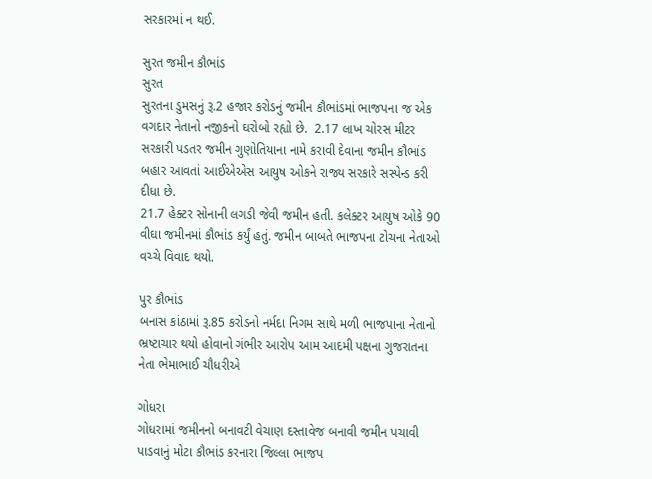સરકારમાં ન થઈ.

સુરત જમીન કૌભાંડ
સુરત
સુરતના ડુમસનું રૂ.2 હજાર કરોડનું જમીન કૌભાંડમાં ભાજપના જ એક વગદાર નેતાનો નજીકનો ઘરોબો રહ્યો છે.  2.17 લાખ ચોરસ મીટર સરકારી પડતર જમીન ગુણોતિયાના નામે કરાવી દેવાના જમીન કૌભાંડ બહાર આવતાં આઈએએસ આયુષ ઓકને રાજ્ય સરકારે સસ્પેન્ડ કરી દીધા છે.
21.7 હેક્ટર સોનાની લગડી જેવી જમીન હતી. કલેક્ટર આયુષ ઓકે 90 વીઘા જમીનમાં કૌભાંડ કર્યું હતું. જમીન બાબતે ભાજપના ટોચના નેતાઓ વચ્ચે વિવાદ થયો.

પુર કૌભાંડ
બનાસ કાંઠામાં રૂ.85 કરોડનો નર્મદા નિગમ સાથે મળી ભાજપાના નેતાનો ભ્રષ્ટાચાર થયો હોવાનો ગંભીર આરોપ આમ આદમી પક્ષના ગુજરાતના નેતા ભેમાભાઈ ચૌધરીએ

ગોધરા
ગોધરામાં જમીનનો બનાવટી વેચાણ દસ્તાવેજ બનાવી જમીન પચાવી પાડવાનું મોટા કૌભાંડ કરનારા જિલ્લા ભાજપ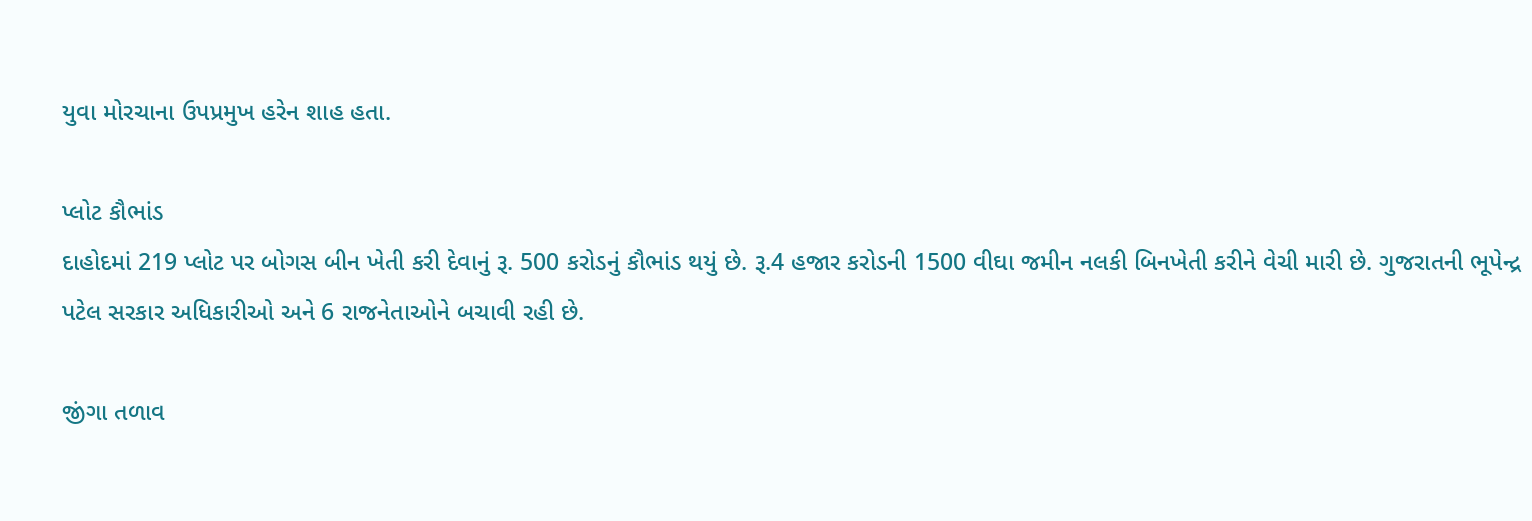યુવા મોરચાના ઉપપ્રમુખ હરેન શાહ હતા.

પ્લોટ કૌભાંડ
દાહોદમાં 219 પ્લોટ પર બોગસ બીન ખેતી કરી દેવાનું રૂ. 500 કરોડનું કૌભાંડ થયું છે. રૂ.4 હજાર કરોડની 1500 વીઘા જમીન નલકી બિનખેતી કરીને વેચી મારી છે. ગુજરાતની ભૂપેન્દ્ર પટેલ સરકાર અધિકારીઓ અને 6 રાજનેતાઓને બચાવી રહી છે.

જીંગા તળાવ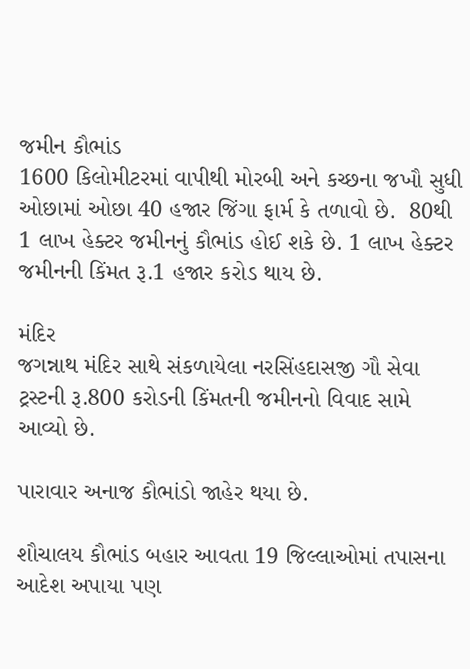જમીન કૌભાંડ
1600 કિલોમીટરમાં વાપીથી મોરબી અને કચ્છના જખૌ સુધી ઓછામાં ઓછા 40 હજાર જિંગા ફાર્મ કે તળાવો છે.  80થી 1 લાખ હેક્ટર જમીનનું કૌભાંડ હોઈ શકે છે. 1 લાખ હેક્ટર જમીનની કિંમત રૂ.1 હજાર કરોડ થાય છે.

મંદિર
જગન્નાથ મંદિર સાથે સંકળાયેલા નરસિંહદાસજી ગૌ સેવા ટ્રસ્ટની રૂ.800 કરોડની કિંમતની જમીનનો વિવાદ સામે આવ્યો છે.

પારાવાર અનાજ કૌભાંડો જાહેર થયા છે.

શૌચાલય કૌભાંડ બહાર આવતા 19 જિલ્લાઓમાં તપાસના આદેશ અપાયા પણ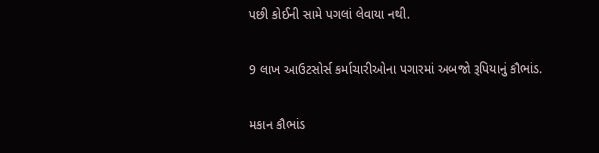પછી કોઈની સામે પગલાં લેવાયા નથી.

9 લાખ આઉટસોર્સ કર્માચારીઓના પગારમાં અબજો રૂપિયાનું કૌભાંડ.

મકાન કૌભાંડ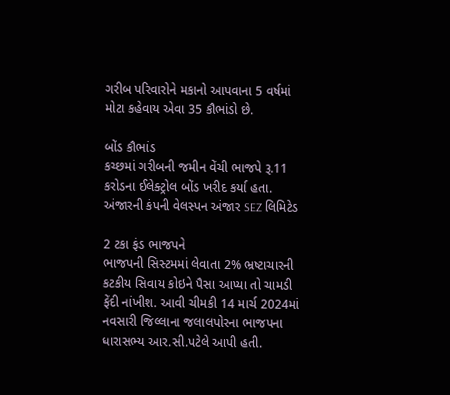ગરીબ પરિવારોને મકાનો આપવાના 5 વર્ષમાં મોટા કહેવાય એવા 35 કૌભાંડો છે.

બોંડ કૌભાંડ
કચ્છમાં ગરીબની જમીન વેંચી ભાજપે રૂ.11 કરોડના ઈલેક્ટ્રોલ બોંડ ખરીદ કર્યા હતા. અંજારની કંપની વેલસ્પન અંજાર SEZ લિમિટેડ

2 ટકા ફંડ ભાજપને
ભાજપની સિસ્ટમમાં લેવાતા 2% ભ્રષ્ટાચારની કટકીય સિવાય કોઇને પૈસા આપ્યા તો ચામડી ફેંદી નાંખીશ. આવી ચીમકી 14 માર્ચ 2024માં નવસારી જિલ્લાના જલાલપોરના ભાજપના ધારાસભ્ય આર.સી.પટેલે આપી હતી.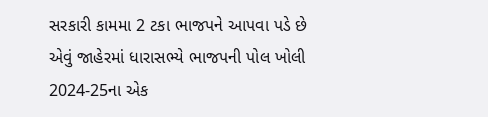સરકારી કામમા 2 ટકા ભાજપને આપવા પડે છે એવું જાહેરમાં ધારાસભ્યે ભાજપની પોલ ખોલી
2024-25ના એક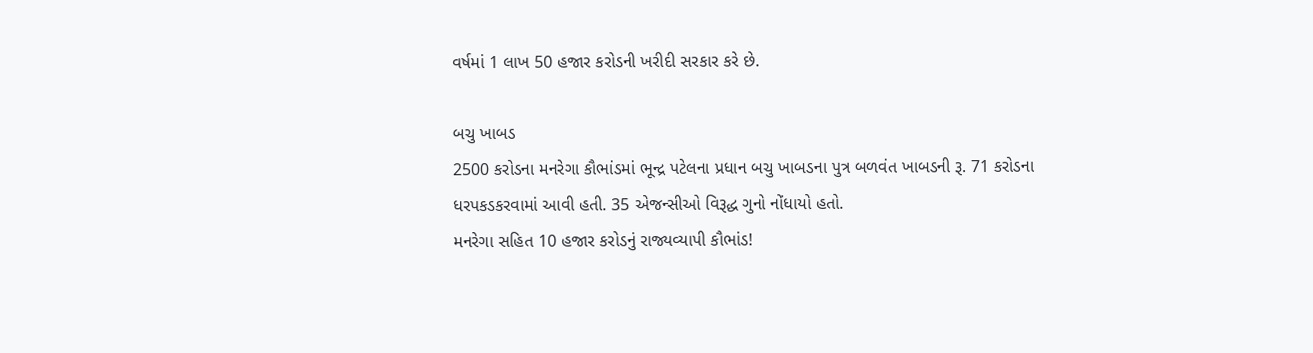વર્ષમાં 1 લાખ 50 હજાર કરોડની ખરીદી સરકાર કરે છે.

બચુ ખાબડ
2500 કરોડના મનરેગા કૌભાંડમાં ભૂન્દ્ર પટેલના પ્રધાન બચુ ખાબડના પુત્ર બળવંત ખાબડની રૂ. 71 કરોડના ધરપકડકરવામાં આવી હતી. 35 એજન્સીઓ વિરૂદ્ધ ગુનો નોંધાયો હતો.
મનરેગા સહિત 10 હજાર કરોડનું રાજ્યવ્યાપી કૌભાંડ!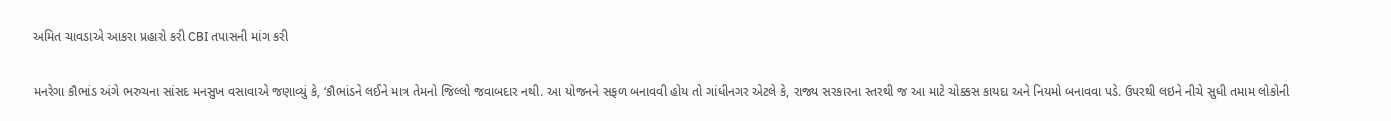અમિત ચાવડાએ આકરા પ્રહારો કરી CBI તપાસની માંગ કરી

મનરેગા કૌભાંડ અંગે ભરુચના સાંસદ મનસુખ વસાવાએ જણાવ્યું કે, ‘કૌભાંડને લઈને માત્ર તેમનો જિલ્લો જવાબદાર નથી. આ યોજનને સફળ બનાવવી હોય તો ગાંધીનગર એટલે કે, રાજ્ય સરકારના સ્તરથી જ આ માટે ચોક્કસ કાયદા અને નિયમો બનાવવા પડે. ઉપરથી લઇને નીચે સુધી તમામ લોકોની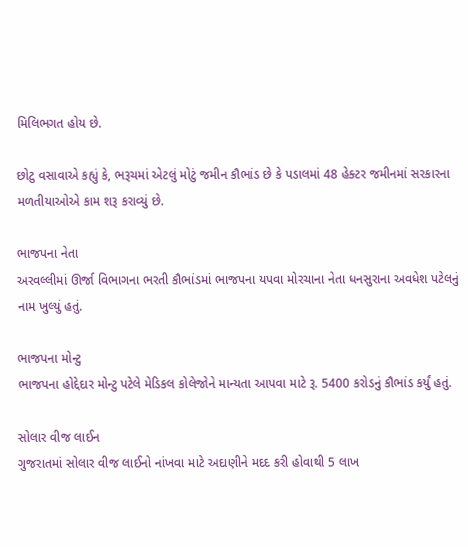મિલિભગત હોય છે.

છોટુ વસાવાએ કહ્યું કે, ભરૂચમાં એટલું મોટું જમીન કૌભાંડ છે કે પડાલમાં 48 હેક્ટર જમીનમાં સરકારના મળતીયાઓએ કામ શરૂ કરાવ્યું છે.

ભાજપના નેતા
અરવલ્લીમાં ઊર્જા વિભાગના ભરતી કૌભાંડમાં ભાજપના યપવા મોરચાના નેતા ધનસુરાના અવધેશ પટેલનું નામ ખુલ્યું હતું.

ભાજપના મોન્ટુ
ભાજપના હોદ્દેદાર મોન્ટુ પટેલે મેડિકલ કોલેજોને માન્યતા આપવા માટે રૂ. 5400 કરોડનું કૌભાંડ કર્યું હતું.

સોલાર વીજ લાઈન
ગુજરાતમાં સોલાર વીજ લાઈનો નાંખવા માટે અદાણીને મદદ કરી હોવાથી 5 લાખ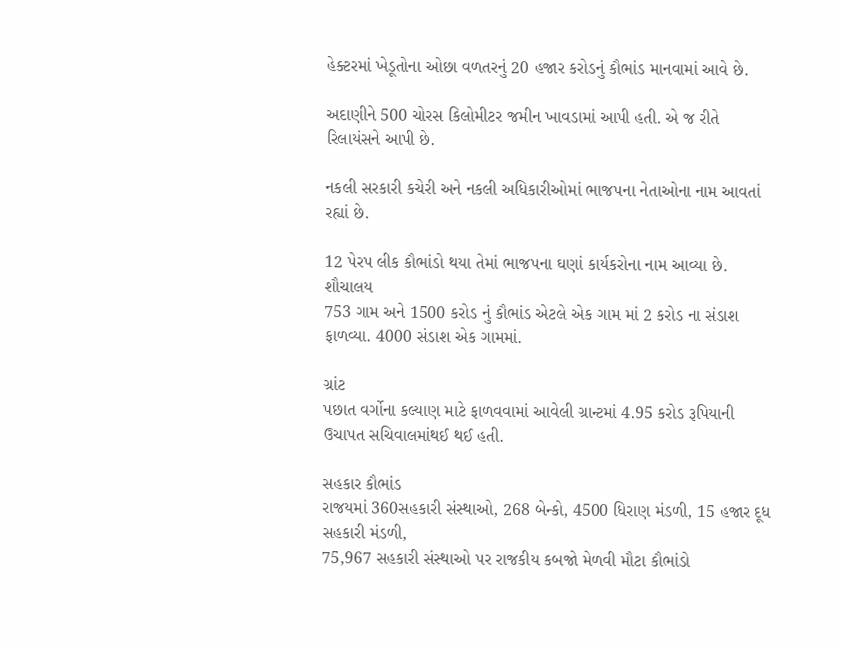હેક્ટરમાં ખેડૂતોના ઓછા વળતરનું 20 હજાર કરોડનું કૌભાંડ માનવામાં આવે છે.

અદાણીને 500 ચોરસ કિલોમીટર જમીન ખાવડામાં આપી હતી. એ જ રીતે રિલાયંસને આપી છે.

નકલી સરકારી કચેરી અને નકલી અધિકારીઓમાં ભાજપના નેતાઓના નામ આવતાં રહ્યાં છે.

12 પેરપ લીક કૌભાંડો થયા તેમાં ભાજપના ઘણાં કાર્યકરોના નામ આવ્યા છે.
શૌચાલય
753 ગામ અને 1500 કરોડ નું કૌભાંડ એટલે એક ગામ માં 2 કરોડ ના સંડાશ ફાળવ્યા. 4000 સંડાશ એક ગામમાં.

ગ્રાંટ
પછાત વર્ગોના કલ્યાણ માટે ફાળવવામાં આવેલી ગ્રાન્ટમાં 4.95 કરોડ રૂપિયાની ઉચાપત સચિવાલમાંથઈ થઈ હતી.

સહકાર કૌભાંડ
રાજયમાં 360સહકારી સંસ્થાઓ, 268 બેન્કો, 4500 ધિરાણ મંડળી, 15 હજાર દૂધ સહકારી મંડળી,
75,967 સહકારી સંસ્થાઓ પર રાજકીય કબજો મેળવી મૌટા કૌભાંડો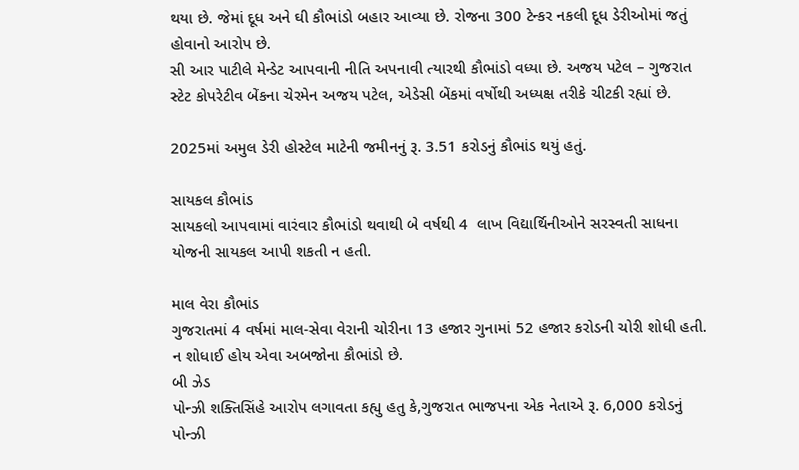થયા છે. જેમાં દૂધ અને ઘી કૌભાંડો બહાર આવ્યા છે. રોજના 300 ટેન્કર નકલી દૂધ ડેરીઓમાં જતું હોવાનો આરોપ છે.
સી આર પાટીલે મેન્ડેટ આપવાની નીતિ અપનાવી ત્યારથી કૌભાંડો વધ્યા છે. અજય પટેલ – ગુજરાત સ્ટેટ કોપરેટીવ બેંકના ચેરમેન અજય પટેલ, એડેસી બેંકમાં વર્ષોથી અધ્યક્ષ તરીકે ચીટકી રહ્યાં છે.

2025માં અમુલ ડેરી હોસ્ટેલ માટેની જમીનનું રૂ. 3.51 કરોડનું કૌભાંડ થયું હતું.

સાયકલ કૌભાંડ
સાયકલો આપવામાં વારંવાર કૌભાંડો થવાથી બે વર્ષથી 4  લાખ વિદ્યાર્થિનીઓને સરસ્વતી સાધના યોજની સાયકલ આપી શકતી ન હતી.

માલ વેરા કૌભાંડ
ગુજરાતમાં 4 વર્ષમાં માલ-સેવા વેરાની ચોરીના 13 હજાર ગુનામાં 52 હજાર કરોડની ચોરી શોધી હતી. ન શોધાઈ હોય એવા અબજોના કૌભાંડો છે.
બી ઝેડ
પોન્ઝી શક્તિસિંહે આરોપ લગાવતા કહ્યુ હતુ કે,ગુજરાત ભાજપના એક નેતાએ રૂ. 6,000 કરોડનું પોન્ઝી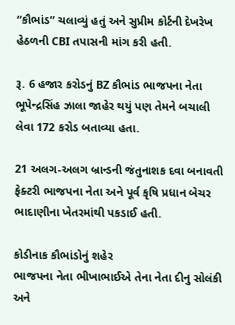“કૌભાંડ” ચલાવ્યું હતું અને સુપ્રીમ કોર્ટની દેખરેખ હેઠળની CBI તપાસની માંગ કરી હતી.

રૂ. 6 હજાર કરોડનું BZ કૌભાંડ ભાજપના નેતા  ભૂપેન્દ્રસિંહ ઝાલા જાહેર થયું પણ તેમને બચાલી લેવા 172 કરોડ બતાવ્યા હતા.

21 અલગ-અલગ બ્રાન્ડની જંતુનાશક દવા બનાવતી ફેક્ટરી ભાજપના નેતા અને પૂર્વ કૃષિ પ્રધાન બેચર ભાદાણીના ખેતરમાંથી પકડાઈ હતી.

કોડીનાક કૌભાંડોનું શહેર
ભાજપના નેતા ભીખાભાઈએ તેના નેતા દીનુ સોલંકી અને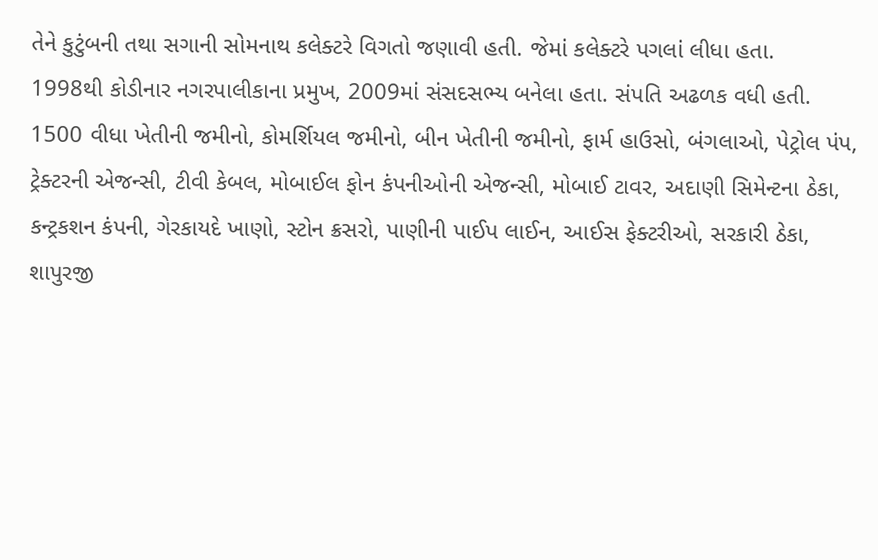તેને કુટુંબની તથા સગાની સોમનાથ કલેક્ટરે વિગતો જણાવી હતી. જેમાં કલેક્ટરે પગલાં લીધા હતા.
1998થી કોડીનાર નગરપાલીકાના પ્રમુખ, 2009માં સંસદસભ્ય બનેલા હતા. સંપતિ અઢળક વધી હતી.
1500 વીધા ખેતીની જમીનો, કોમર્શિયલ જમીનો, બીન ખેતીની જમીનો, ફાર્મ હાઉસો, બંગલાઓ, પેટ્રોલ પંપ, ટ્રેક્ટરની એજન્સી, ટીવી કેબલ, મોબાઈલ ફોન કંપનીઓની એજન્સી, મોબાઈ ટાવર, અદાણી સિમેન્ટના ઠેકા, કન્ટ્રકશન કંપની, ગેરકાયદે ખાણો, સ્ટોન ક્રસરો, પાણીની પાઈપ લાઈન, આઈસ ફેક્ટરીઓ, સરકારી ઠેકા,
શાપુરજી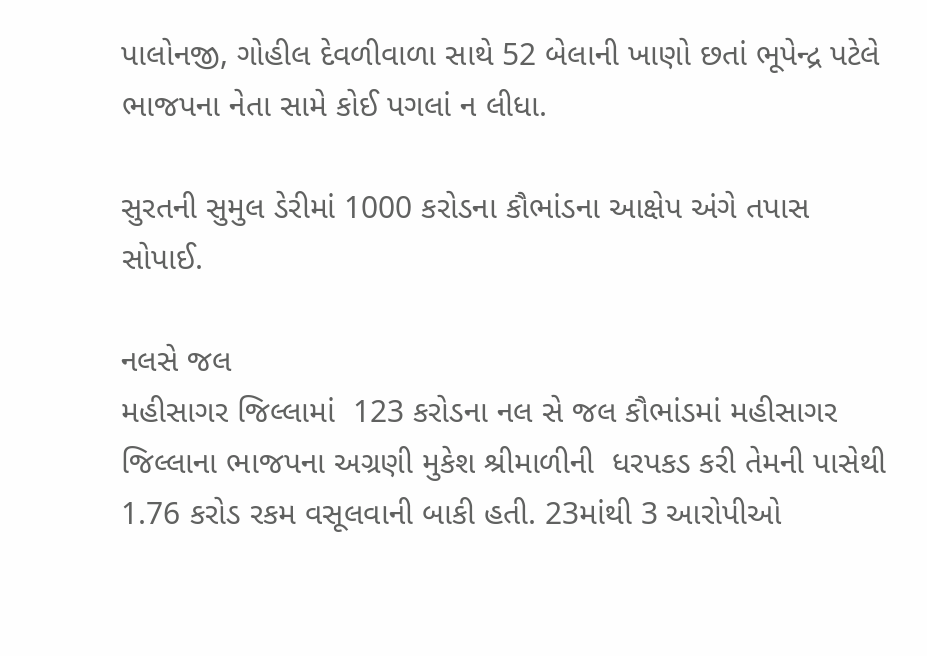પાલોનજી, ગોહીલ દેવળીવાળા સાથે 52 બેલાની ખાણો છતાં ભૂપેન્દ્ર પટેલે ભાજપના નેતા સામે કોઈ પગલાં ન લીધા.

સુરતની સુમુલ ડેરીમાં 1000 કરોડના કૌભાંડના આક્ષેપ અંગે તપાસ સોપાઈ.

નલસે જલ
મહીસાગર જિલ્લામાં  123 કરોડના નલ સે જલ કૌભાંડમાં મહીસાગર જિલ્લાના ભાજપના અગ્રણી મુકેશ શ્રીમાળીની  ધરપકડ કરી તેમની પાસેથી 1.76 કરોડ રકમ વસૂલવાની બાકી હતી. 23માંથી 3 આરોપીઓ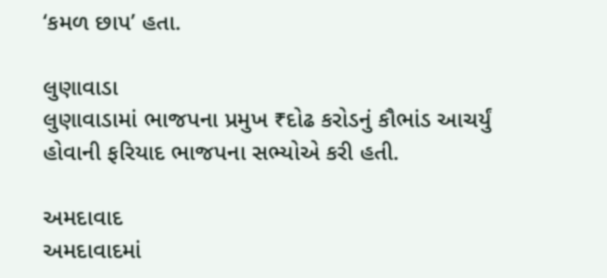‘કમળ છાપ’ હતા.

લુણાવાડા
લુણાવાડામાં ભાજપના પ્રમુખ ₹દોઢ કરોડનું કૌભાંડ આચર્યું હોવાની ફરિયાદ ભાજપના સભ્યોએ કરી હતી.

અમદાવાદ
અમદાવાદમાં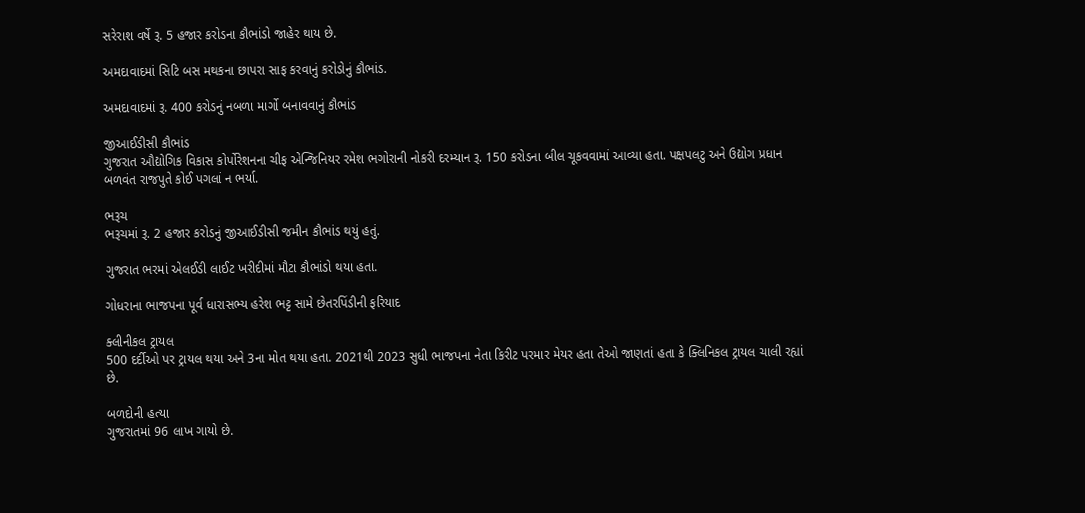સરેરાશ વર્ષે રૂ. 5 હજાર કરોડના કૌભાંડો જાહેર થાય છે.

અમદાવાદમાં સિટિ બસ મથકના છાપરા સાફ કરવાનું કરોડોનું કૌભાંડ.

અમદાવાદમાં રૂ. 400 કરોડનું નબળા માર્ગો બનાવવાનું કૌભાંડ

જીઆઈડીસી કૌભાંડ
ગુજરાત ઔદ્યોગિક વિકાસ કોર્પોરેશનના ચીફ એન્જિનિયર રમેશ ભગોરાની નોકરી દરમ્યાન રૂ. 150 કરોડના બીલ ચૂકવવામાં આવ્યા હતા. પક્ષપલટુ અને ઉદ્યોગ પ્રધાન બળવંત રાજપુતે કોઈ પગલાં ન ભર્યા.

ભરૂચ
ભરૂચમાં રૂ. 2 હજાર કરોડનું જીઆઈડીસી જમીન કૌભાંડ થયું હતું.

ગુજરાત ભરમાં એલઈડી લાઈટ ખરીદીમાં મૌટા કૌભાંડો થયા હતા.

ગોધરાના ભાજપના પૂર્વ ધારાસભ્ય હરેશ ભટ્ટ સામે છેતરપિંડીની ફરિયાદ

ક્લીનીકલ ટ્રાયલ
500 દર્દીઓ પર ટ્રાયલ થયા અને 3ના મોત થયા હતા. 2021થી 2023 સુધી ભાજપના નેતા કિરીટ પરમાર મેયર હતા તેઓ જાણતાં હતા કે ક્લિનિકલ ટ્રાયલ ચાલી રહ્યાં છે.

બળદોની હત્યા
ગુજરાતમાં 96 લાખ ગાયો છે.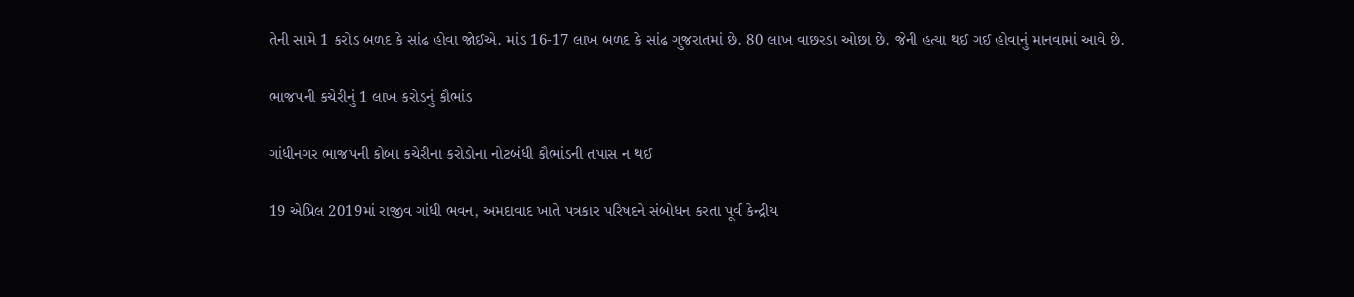તેની સામે 1 કરોડ બળદ કે સાંઢ હોવા જોઈએ. માંડ 16-17 લાખ બળદ કે સાંઢ ગુજરાતમાં છે. 80 લાખ વાછરડા ઓછા છે. જેની હત્યા થઈ ગઈ હોવાનું માનવામાં આવે છે.

ભાજપની કચેરીનું 1 લાખ કરોડનું કૌભાંડ

ગાંધીનગર ભાજપની કોબા કચેરીના કરોડોના નોટબંધી કૌભાંડની તપાસ ન થઈ

19 એપ્રિલ 2019માં રાજીવ ગાંધી ભવન, અમદાવાદ ખાતે પત્રકાર પરિષદને સંબોધન કરતા પૂર્વ કેન્દ્રીય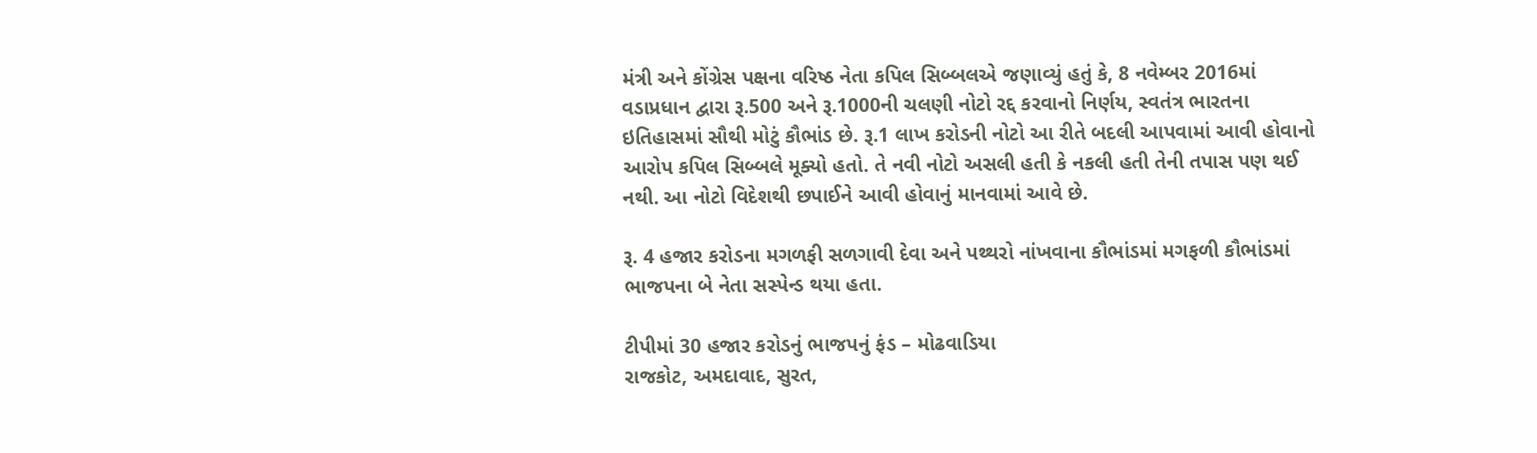મંત્રી અને કોંગ્રેસ પક્ષના વરિષ્ઠ નેતા કપિલ સિબ્બલએ જણાવ્યું હતું કે, 8 નવેમ્બર 2016માં વડાપ્રધાન દ્વારા રૂ.500 અને રૂ.1000ની ચલણી નોટો રદ્દ કરવાનો નિર્ણય, સ્વતંત્ર ભારતના ઇતિહાસમાં સૌથી મોટું કૌભાંડ છે. રૂ.1 લાખ કરોડની નોટો આ રીતે બદલી આપવામાં આવી હોવાનો આરોપ કપિલ સિબ્બલે મૂક્યો હતો. તે નવી નોટો અસલી હતી કે નકલી હતી તેની તપાસ પણ થઈ નથી. આ નોટો વિદેશથી છપાઈને આવી હોવાનું માનવામાં આવે છે.

રૂ. 4 હજાર કરોડના મગળફી સળગાવી દેવા અને પથ્થરો નાંખવાના કૌભાંડમાં મગફળી કૌભાંડમાં ભાજપના બે નેતા સસ્પેન્ડ થયા હતા.

ટીપીમાં 30 હજાર કરોડનું ભાજપનું ફંડ – મોઢવાડિયા
રાજકોટ, અમદાવાદ, સુરત,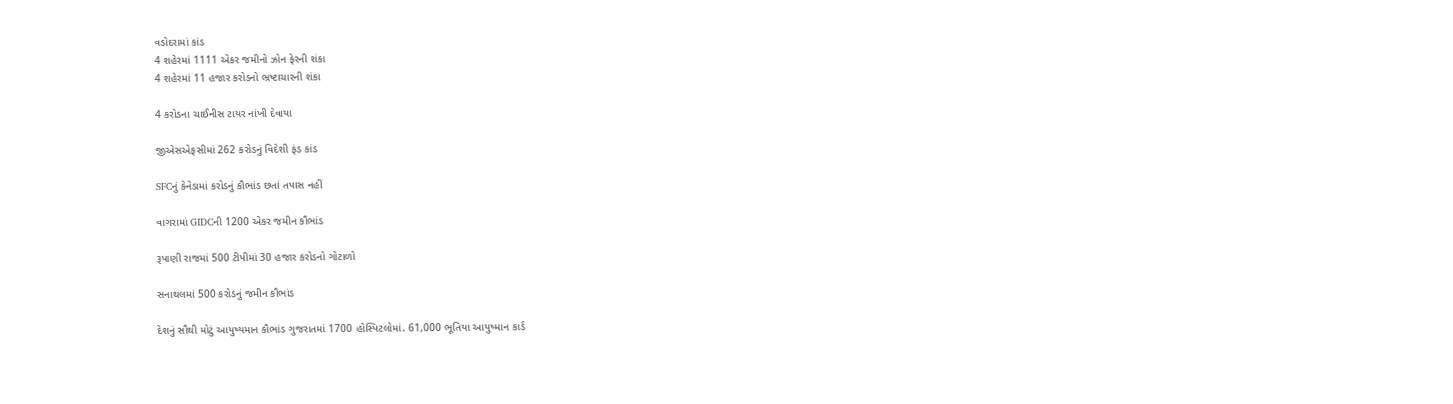વડોદરામાં કાંડ
4 શહેરમાં 1111 એકર જમીનો ઝોન ફેરની શંકા
4 શહેરમાં 11 હજાર કરોડનો ભ્રષ્ટાચારની શંકા

4 કરોડના ચાઈનીસ ટાયર નાંખી દેવાયા

જીએસએફસીમાં 262 કરોડનું વિદેશી ફંડ કાંડ

SFCનું કેનેડામાં કરોડનું કૌભાંડ છતાં તપાસ નહીં

વાગરામાં GIDCની 1200 એકર જમીન કૌભાંડ

રૂપાણી રાજમાં 500 ટીપીમાં 30 હજાર કરોડનો ગોટાળો

સનાથલમાં 500 કરોડનું જમીન કૌભાંડ

દેશનું સૌથી મોટું આયુષ્યમાન કૌભાંડ ગુજરાતમાં 1700 હોસ્પિટલોમાં. 61,000 ભૂતિયા આયુષ્માન કાર્ડ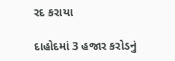રદ કરાયા

દાહોદમાં 3 હજાર કરોડનું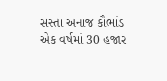સસ્તા અનાજ કૌભાંડ
એક વર્ષમાં 30 હજાર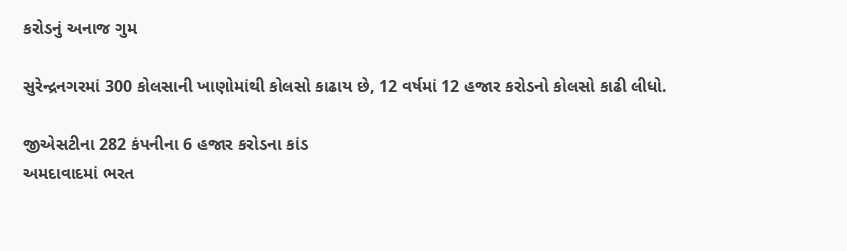કરોડનું અનાજ ગુમ

સુરેન્દ્રનગરમાં 300 કોલસાની ખાણોમાંથી કોલસો કાઢાય છે, 12 વર્ષમાં 12 હજાર કરોડનો કોલસો કાઢી લીધો.

જીએસટીના 282 કંપનીના 6 હજાર કરોડના કાંડ
અમદાવાદમાં ભરત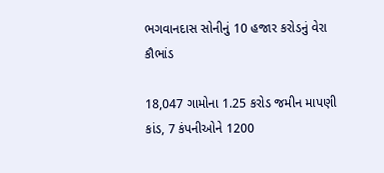ભગવાનદાસ સોનીનું 10 હજાર કરોડનું વેરા કૌભાંડ

18,047 ગામોના 1.25 કરોડ જમીન માપણી કાંડ, 7 કંપનીઓને 1200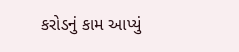કરોડનું કામ આપ્યું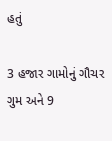હતું

3 હજાર ગામોનું ગૌચર ગુમ અને 9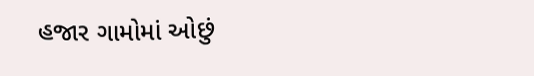હજાર ગામોમાં ઓછું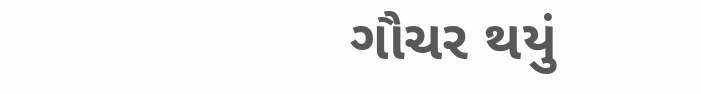ગૌચર થયું